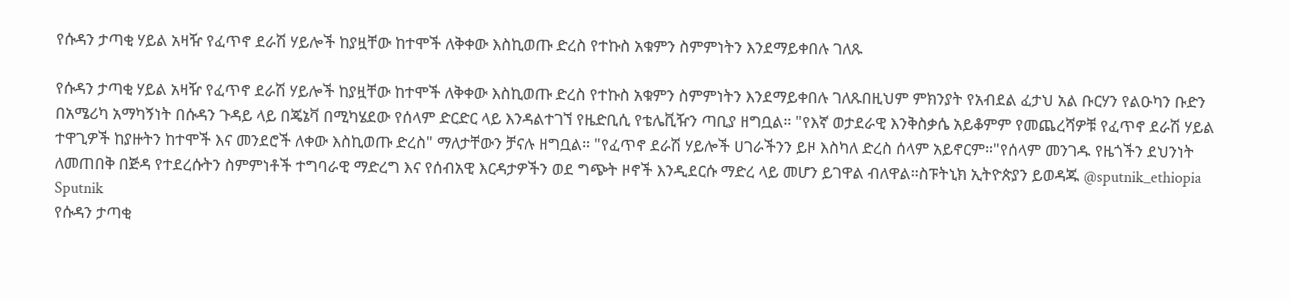የሱዳን ታጣቂ ሃይል አዛዥ የፈጥኖ ደራሽ ሃይሎች ከያዟቸው ከተሞች ለቅቀው እስኪወጡ ድረስ የተኩስ አቁምን ስምምነትን እንደማይቀበሉ ገለጹ

የሱዳን ታጣቂ ሃይል አዛዥ የፈጥኖ ደራሽ ሃይሎች ከያዟቸው ከተሞች ለቅቀው እስኪወጡ ድረስ የተኩስ አቁምን ስምምነትን እንደማይቀበሉ ገለጹበዚህም ምክንያት የአብደል ፈታህ አል ቡርሃን የልዑካን ቡድን በአሜሪካ አማካኝነት በሱዳን ጉዳይ ላይ በጄኔቫ በሚካሄደው የሰላም ድርድር ላይ እንዳልተገኘ የዜድቢሲ የቴሌቪዥን ጣቢያ ዘግቧል። "የእኛ ወታደራዊ እንቅስቃሴ አይቆምም የመጨረሻዎቹ የፈጥኖ ደራሽ ሃይል ተዋጊዎች ከያዙትን ከተሞች እና መንደሮች ለቀው እስኪወጡ ድረስ" ማለታቸውን ቻናሉ ዘግቧል። "የፈጥኖ ደራሽ ሃይሎች ሀገራችንን ይዞ እስካለ ድረስ ሰላም አይኖርም።"የሰላም መንገዱ የዜጎችን ደህንነት ለመጠበቅ በጅዳ የተደረሱትን ስምምነቶች ተግባራዊ ማድረግ እና የሰብአዊ እርዳታዎችን ወደ ግጭት ዞኖች እንዲደርሱ ማድረ ላይ መሆን ይገዋል ብለዋል።ስፑትኒክ ኢትዮጵያን ይወዳጁ @sputnik_ethiopia
Sputnik
የሱዳን ታጣቂ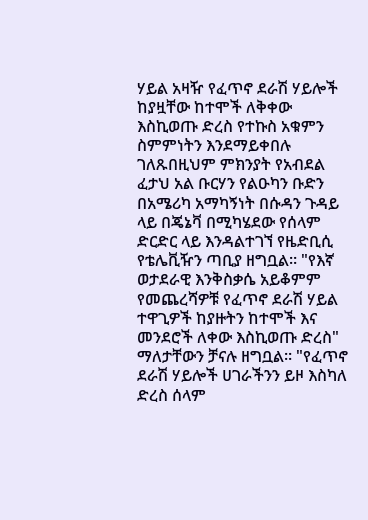ሃይል አዛዥ የፈጥኖ ደራሽ ሃይሎች ከያዟቸው ከተሞች ለቅቀው እስኪወጡ ድረስ የተኩስ አቁምን ስምምነትን እንደማይቀበሉ ገለጹበዚህም ምክንያት የአብደል ፈታህ አል ቡርሃን የልዑካን ቡድን በአሜሪካ አማካኝነት በሱዳን ጉዳይ ላይ በጄኔቫ በሚካሄደው የሰላም ድርድር ላይ እንዳልተገኘ የዜድቢሲ የቴሌቪዥን ጣቢያ ዘግቧል። "የእኛ ወታደራዊ እንቅስቃሴ አይቆምም የመጨረሻዎቹ የፈጥኖ ደራሽ ሃይል ተዋጊዎች ከያዙትን ከተሞች እና መንደሮች ለቀው እስኪወጡ ድረስ" ማለታቸውን ቻናሉ ዘግቧል። "የፈጥኖ ደራሽ ሃይሎች ሀገራችንን ይዞ እስካለ ድረስ ሰላም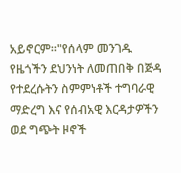አይኖርም።"የሰላም መንገዱ የዜጎችን ደህንነት ለመጠበቅ በጅዳ የተደረሱትን ስምምነቶች ተግባራዊ ማድረግ እና የሰብአዊ እርዳታዎችን ወደ ግጭት ዞኖች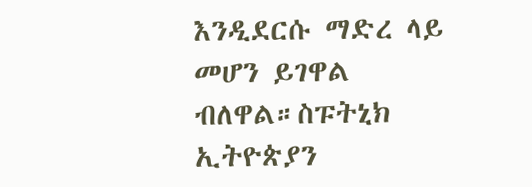እንዲደርሱ ማድረ ላይ መሆን ይገዋል ብለዋል።ስፑትኒክ ኢትዮጵያን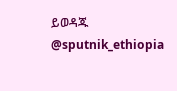ይወዳጁ @sputnik_ethiopia